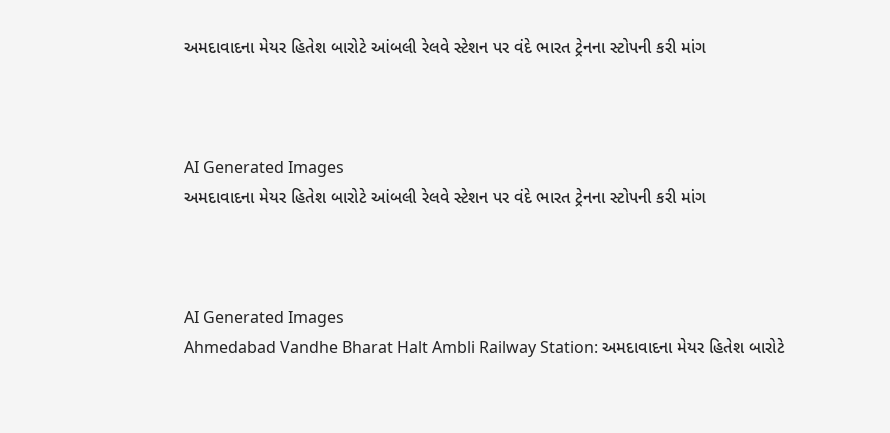અમદાવાદના મેયર હિતેશ બારોટે આંબલી રેલવે સ્ટેશન પર વંદે ભારત ટ્રેનના સ્ટોપની કરી માંગ



AI Generated Images
અમદાવાદના મેયર હિતેશ બારોટે આંબલી રેલવે સ્ટેશન પર વંદે ભારત ટ્રેનના સ્ટોપની કરી માંગ



AI Generated Images
Ahmedabad Vandhe Bharat Halt Ambli Railway Station: અમદાવાદના મેયર હિતેશ બારોટે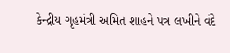કેન્દ્રીય ગૃહમંત્રી અમિત શાહને પત્ર લખીને વંદે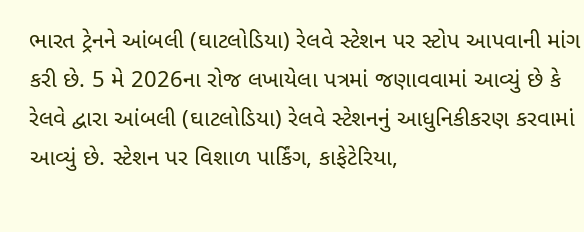ભારત ટ્રેનને આંબલી (ઘાટલોડિયા) રેલવે સ્ટેશન પર સ્ટોપ આપવાની માંગ કરી છે. 5 મે 2026ના રોજ લખાયેલા પત્રમાં જણાવવામાં આવ્યું છે કે રેલવે દ્વારા આંબલી (ઘાટલોડિયા) રેલવે સ્ટેશનનું આધુનિકીકરણ કરવામાં આવ્યું છે. સ્ટેશન પર વિશાળ પાર્કિંગ, કાફેટેરિયા,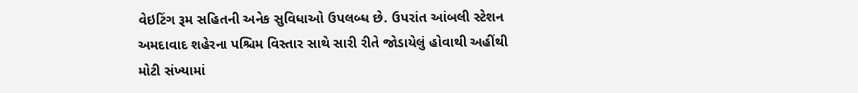વેઇટિંગ રૂમ સહિતની અનેક સુવિધાઓ ઉપલબ્ધ છે. ઉપરાંત આંબલી સ્ટેશન અમદાવાદ શહેરના પશ્ચિમ વિસ્તાર સાથે સારી રીતે જોડાયેલું હોવાથી અહીંથી મોટી સંખ્યામાં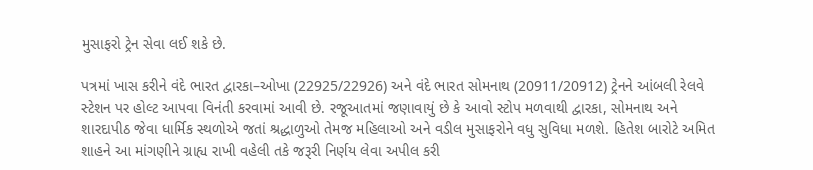મુસાફરો ટ્રેન સેવા લઈ શકે છે.

પત્રમાં ખાસ કરીને વંદે ભારત દ્વારકા–ઓખા (22925/22926) અને વંદે ભારત સોમનાથ (20911/20912) ટ્રેનને આંબલી રેલવે સ્ટેશન પર હોલ્ટ આપવા વિનંતી કરવામાં આવી છે. રજૂઆતમાં જણાવાયું છે કે આવો સ્ટોપ મળવાથી દ્વારકા, સોમનાથ અને શારદાપીઠ જેવા ધાર્મિક સ્થળોએ જતાં શ્રદ્ધાળુઓ તેમજ મહિલાઓ અને વડીલ મુસાફરોને વધુ સુવિધા મળશે. હિતેશ બારોટે અમિત શાહને આ માંગણીને ગ્રાહ્ય રાખી વહેલી તકે જરૂરી નિર્ણય લેવા અપીલ કરી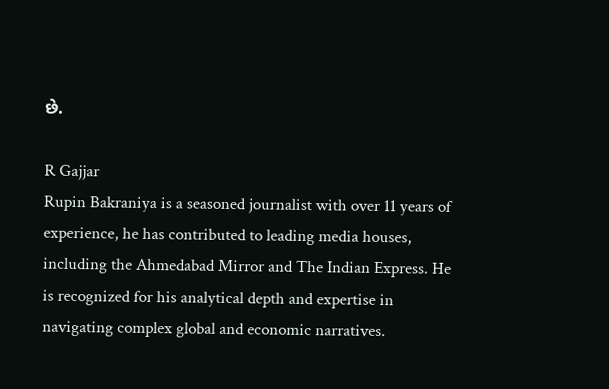છે.

R Gajjar
Rupin Bakraniya is a seasoned journalist with over 11 years of experience, he has contributed to leading media houses, including the Ahmedabad Mirror and The Indian Express. He is recognized for his analytical depth and expertise in navigating complex global and economic narratives.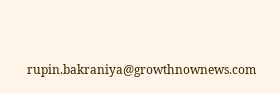rupin.bakraniya@growthnownews.com